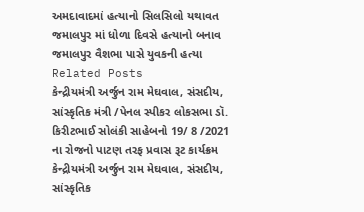અમદાવાદમાં હત્યાનો સિલસિલો યથાવત
જમાલપુર માં ધોળા દિવસે હત્યાનો બનાવ
જમાલપુર વૈશભા પાસે યુવકની હત્યા
Related Posts
કેન્દ્રીયમંત્રી અર્જુન રામ મેઘવાલ, સંસદીય, સાંસ્કૃતિક મંત્રી /પેનલ સ્પીકર લોકસભા ડૉ. કિરીટભાઈ સોલંકી સાહેબનો 19/ 8 /2021 ના રોજનો પાટણ તરફ પ્રવાસ રૂટ કાર્યક્રમ
કેન્દ્રીયમંત્રી અર્જુન રામ મેઘવાલ, સંસદીય, સાંસ્કૃતિક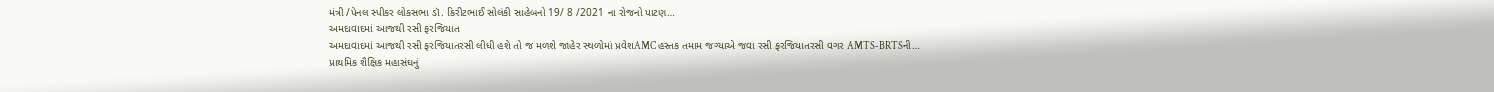મંત્રી /પેનલ સ્પીકર લોકસભા ડૉ. કિરીટભાઈ સોલંકી સાહેબનો 19/ 8 /2021 ના રોજનો પાટણ…
અમદાવાદમાં આજથી રસી ફરજિયાત
અમદાવાદમાં આજથી રસી ફરજિયાતરસી લીધી હશે તો જ મળશે જાહેર સ્થળોમાં પ્રવેશAMC હસ્તક તમામ જગ્યાએ જવા રસી ફરજિયાતરસી વગર AMTS-BRTSની…
પ્રાથમિક શૈક્ષિક મહાસંઘનું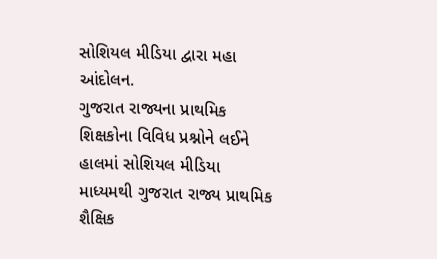સોશિયલ મીડિયા દ્વારા મહા આંદોલન.
ગુજરાત રાજ્યના પ્રાથમિક શિક્ષકોના વિવિધ પ્રશ્નોને લઈને હાલમાં સોશિયલ મીડિયા માધ્યમથી ગુજરાત રાજ્ય પ્રાથમિક શૈક્ષિક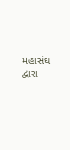મહાસંઘ દ્વારા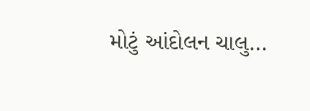મોટું આંદોલન ચાલુ…